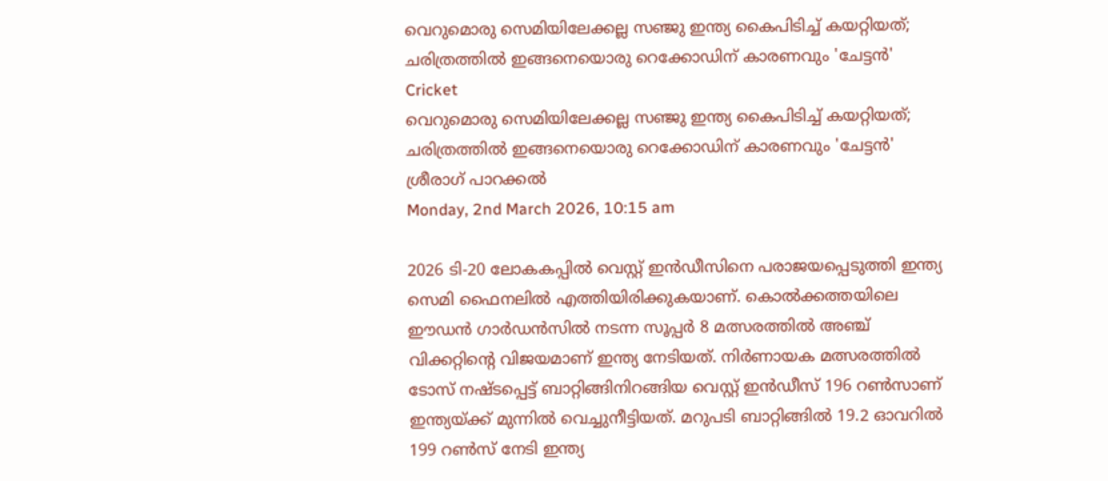വെറുമൊരു സെമിയിലേക്കല്ല സഞ്ജു ഇന്ത്യ കൈപിടിച്ച് കയറ്റിയത്; ചരിത്രത്തില്‍ ഇങ്ങനെയൊരു റെക്കോഡിന് കാരണവും 'ചേട്ടന്‍'
Cricket
വെറുമൊരു സെമിയിലേക്കല്ല സഞ്ജു ഇന്ത്യ കൈപിടിച്ച് കയറ്റിയത്; ചരിത്രത്തില്‍ ഇങ്ങനെയൊരു റെക്കോഡിന് കാരണവും 'ചേട്ടന്‍'
ശ്രീരാഗ് പാറക്കല്‍
Monday, 2nd March 2026, 10:15 am

2026 ടി-20 ലോകകപ്പില്‍ വെസ്റ്റ് ഇന്‍ഡീസിനെ പരാജയപ്പെടുത്തി ഇന്ത്യ സെമി ഫൈനലില്‍ എത്തിയിരിക്കുകയാണ്. കൊല്‍ക്കത്തയിലെ ഈഡന്‍ ഗാര്‍ഡന്‍സില്‍ നടന്ന സൂപ്പര്‍ 8 മത്സരത്തില്‍ അഞ്ച് വിക്കറ്റിന്റെ വിജയമാണ് ഇന്ത്യ നേടിയത്. നിര്‍ണായക മത്സരത്തില്‍ ടോസ് നഷ്ടപ്പെട്ട് ബാറ്റിങ്ങിനിറങ്ങിയ വെസ്റ്റ് ഇന്‍ഡീസ് 196 റണ്‍സാണ് ഇന്ത്യയ്ക്ക് മുന്നില്‍ വെച്ചുനീട്ടിയത്. മറുപടി ബാറ്റിങ്ങില്‍ 19.2 ഓവറില്‍ 199 റണ്‍സ് നേടി ഇന്ത്യ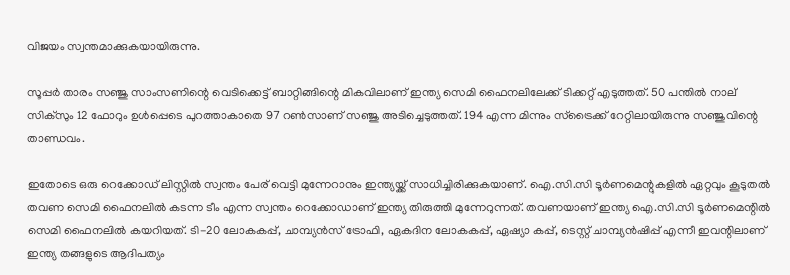വിജയം സ്വന്തമാക്കുകയായിരുന്നു.

സൂപ്പര്‍ താരം സഞ്ജു സാംസണിന്റെ വെടിക്കെട്ട് ബാറ്റിങ്ങിന്റെ മികവിലാണ് ഇന്ത്യ സെമി ഫൈനലിലേക്ക് ടിക്കറ്റ് എടുത്തത്. 50 പന്തില്‍ നാല് സിക്‌സും 12 ഫോറും ഉള്‍പ്പെടെ പുറത്താകാതെ 97 റണ്‍സാണ് സഞ്ജു അടിച്ചെടുത്തത്. 194 എന്ന മിന്നും സ്‌ട്രൈക്ക് റേറ്റിലായിരുന്നു സഞ്ജുവിന്റെ താണ്ഡവം.

ഇതോടെ ഒരു റെക്കോഡ് ലിസ്റ്റില്‍ സ്വന്തം പേര് വെട്ടി മുന്നേറാനും ഇന്ത്യയ്ക്ക് സാധിച്ചിരിക്കുകയാണ്. ഐ.സി.സി ടൂര്‍ണമെന്റുകളില്‍ ഏറ്റവും കൂടുതല്‍ തവണ സെമി ഫൈനലില്‍ കടന്ന ടീം എന്ന സ്വന്തം റെക്കോഡാണ് ഇന്ത്യ തിരുത്തി മുന്നേറുന്നത്. തവണയാണ് ഇന്ത്യ ഐ.സി.സി ടൂര്‍ണമെന്റില്‍ സെമി ഫൈനലില്‍ കയറിയത്. ടി-20 ലോകകപ്പ്, ചാമ്പ്യന്‍സ് ട്രോഫി, ഏകദിന ലോകകപ്പ്, ഏഷ്യാ കപ്പ്, ടെസ്റ്റ് ചാമ്പ്യന്‍ഷിപ്പ് എന്നീ ഇവന്റിലാണ് ഇന്ത്യ തങ്ങളുടെ ആദിപത്യം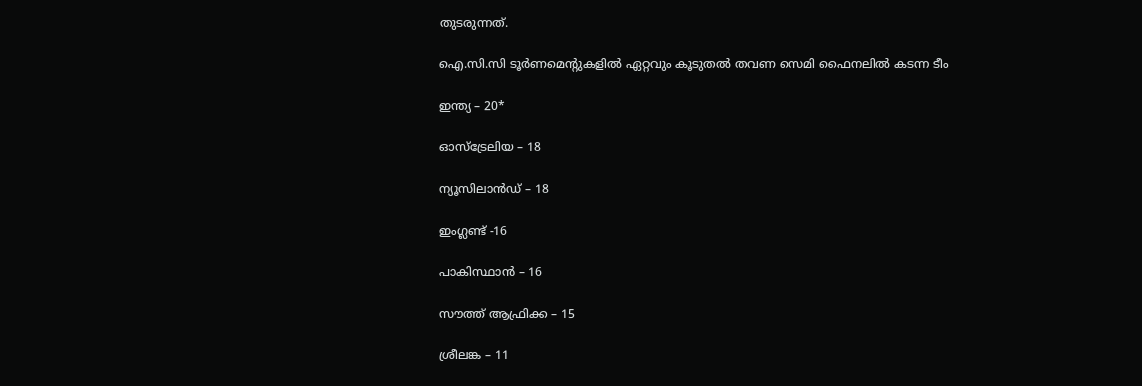തുടരുന്നത്.

ഐ.സി.സി ടൂര്‍ണമെന്റുകളില്‍ ഏറ്റവും കൂടുതല്‍ തവണ സെമി ഫൈനലില്‍ കടന്ന ടീം

ഇന്ത്യ – 20*

ഓസ്‌ട്രേലിയ – 18

ന്യൂസിലാന്‍ഡ് – 18

ഇംഗ്ലണ്ട് -16

പാകിസ്ഥാന്‍ – 16

സൗത്ത് ആഫ്രിക്ക – 15

ശ്രീലങ്ക – 11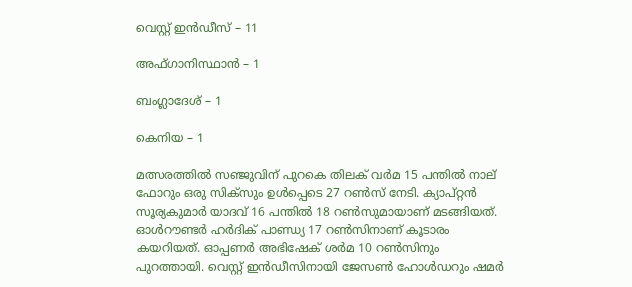വെസ്റ്റ് ഇന്‍ഡീസ് – 11

അഫ്ഗാനിസ്ഥാന്‍ – 1

ബംഗ്ലാദേശ് – 1

കെനിയ – 1

മത്സരത്തില്‍ സഞ്ജുവിന് പുറകെ തിലക് വര്‍മ 15 പന്തില്‍ നാല് ഫോറും ഒരു സിക്‌സും ഉള്‍പ്പെടെ 27 റണ്‍സ് നേടി. ക്യാപ്റ്റന്‍ സൂര്യകുമാര്‍ യാദവ് 16 പന്തില്‍ 18 റണ്‍സുമായാണ് മടങ്ങിയത്. ഓള്‍റൗണ്ടര്‍ ഹര്‍ദിക് പാണ്ഡ്യ 17 റണ്‍സിനാണ് കൂടാരം കയറിയത്. ഓപ്പണര്‍ അഭിഷേക് ശര്‍മ 10 റണ്‍സിനും പുറത്തായി. വെസ്റ്റ് ഇന്‍ഡീസിനായി ജേസണ്‍ ഹോള്‍ഡറും ഷമര്‍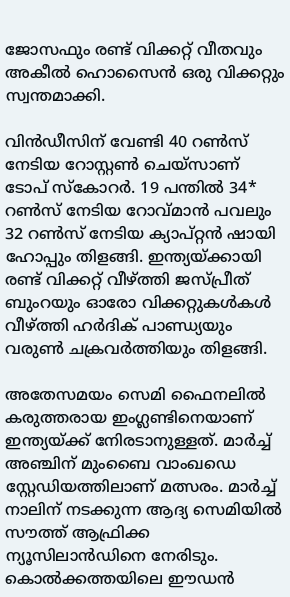ജോസഫും രണ്ട് വിക്കറ്റ് വീതവും അകീല്‍ ഹൊസൈന്‍ ഒരു വിക്കറ്റും സ്വന്തമാക്കി.

വിന്‍ഡീസിന് വേണ്ടി 40 റണ്‍സ് നേടിയ റോസ്റ്റണ്‍ ചെയ്‌സാണ് ടോപ് സ്‌കോറര്‍. 19 പന്തില്‍ 34* റണ്‍സ് നേടിയ റോവ്മാന്‍ പവലും 32 റണ്‍സ് നേടിയ ക്യാപ്റ്റന്‍ ഷായി ഹോപ്പും തിളങ്ങി. ഇന്ത്യയ്ക്കായി രണ്ട് വിക്കറ്റ് വീഴ്ത്തി ജസ്പ്രീത് ബുംറയും ഓരോ വിക്കറ്റുകള്‍കള്‍ വീഴ്ത്തി ഹര്‍ദിക് പാണ്ഡ്യയും വരുണ്‍ ചക്രവര്‍ത്തിയും തിളങ്ങി.

അതേസമയം സെമി ഫൈനലില്‍ കരുത്തരായ ഇംഗ്ലണ്ടിനെയാണ് ഇന്ത്യയ്ക്ക് നേിരടാനുള്ളത്. മാര്‍ച്ച് അഞ്ചിന് മുംബൈ വാംഖഡെ സ്റ്റേഡിയത്തിലാണ് മത്സരം. മാര്‍ച്ച് നാലിന് നടക്കുന്ന ആദ്യ സെമിയില്‍ സൗത്ത് ആഫ്രിക്ക ന്യൂസിലാന്‍ഡിനെ നേരിടും. കൊല്‍ക്കത്തയിലെ ഈഡന്‍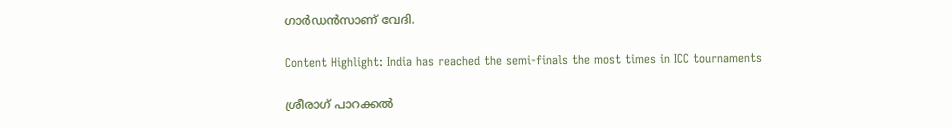ഗാര്‍ഡന്‍സാണ് വേദി.

Content Highlight: India has reached the semi-finals the most times in ICC tournaments

ശ്രീരാഗ് പാറക്കല്‍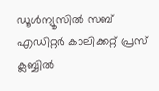ഡൂള്‍ന്യൂസില്‍ സബ് എഡിറ്റര്‍ കാലിക്കറ്റ് പ്രസ് ക്ലബ്ബില്‍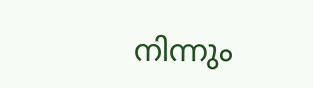നിന്നും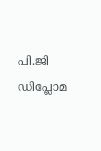പി.ജി ഡിപ്ലോമ